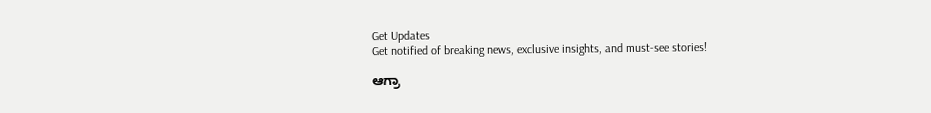Get Updates
Get notified of breaking news, exclusive insights, and must-see stories!

ಆಗ್ರಾ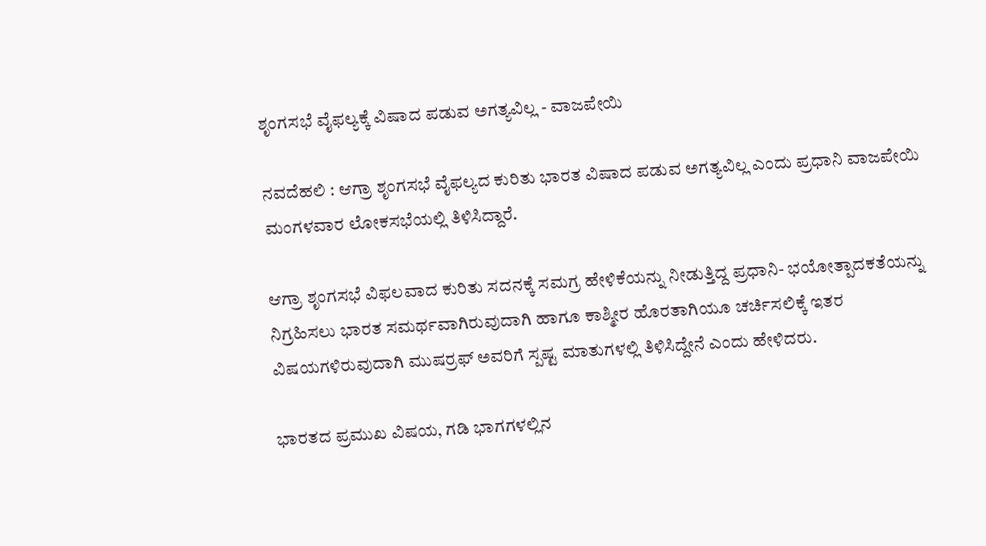ಶೃಂಗಸಭೆ ವೈಫಲ್ಯಕ್ಕೆ ವಿಷಾದ ಪಡುವ ಅಗತ್ಯವಿಲ್ಲ - ವಾಜಪೇಯಿ

ನವದೆಹಲಿ : ಆಗ್ರಾ ಶೃಂಗಸಭೆ ವೈಫಲ್ಯದ ಕುರಿತು ಭಾರತ ವಿಷಾದ ಪಡುವ ಅಗತ್ಯವಿಲ್ಲ ಎಂದು ಪ್ರಧಾನಿ ವಾಜಪೇಯಿ ಮಂಗಳವಾರ ಲೋಕಸಭೆಯಲ್ಲಿ ತಿಳಿಸಿದ್ದಾರೆ.

ಆಗ್ರಾ ಶೃಂಗಸಭೆ ವಿಫಲವಾದ ಕುರಿತು ಸದನಕ್ಕೆ ಸಮಗ್ರ ಹೇಳಿಕೆಯನ್ನು ನೀಡುತ್ತಿದ್ದ ಪ್ರಧಾನಿ- ಭಯೋತ್ಪಾದಕತೆಯನ್ನು ನಿಗ್ರಹಿಸಲು ಭಾರತ ಸಮರ್ಥವಾಗಿರುವುದಾಗಿ ಹಾಗೂ ಕಾಶ್ಮೀರ ಹೊರತಾಗಿಯೂ ಚರ್ಚಿಸಲಿಕ್ಕೆ ಇತರ ವಿಷಯಗಳಿರುವುದಾಗಿ ಮುಷರ್ರಫ್‌ ಅವರಿಗೆ ಸ್ಪಷ್ಟ ಮಾತುಗಳಲ್ಲಿ ತಿಳಿಸಿದ್ದೇನೆ ಎಂದು ಹೇಳಿದರು.

ಭಾರತದ ಪ್ರಮುಖ ವಿಷಯ, ಗಡಿ ಭಾಗಗಳಲ್ಲಿನ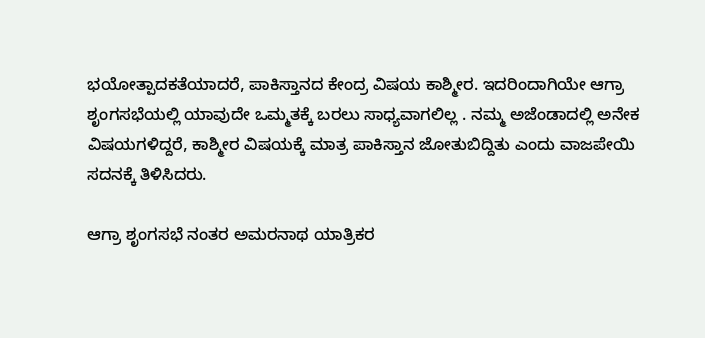ಭಯೋತ್ಪಾದಕತೆಯಾದರೆ, ಪಾಕಿಸ್ತಾನದ ಕೇಂದ್ರ ವಿಷಯ ಕಾಶ್ಮೀರ. ಇದರಿಂದಾಗಿಯೇ ಆಗ್ರಾ ಶೃಂಗಸಭೆಯಲ್ಲಿ ಯಾವುದೇ ಒಮ್ಮತಕ್ಕೆ ಬರಲು ಸಾಧ್ಯವಾಗಲಿಲ್ಲ . ನಮ್ಮ ಅಜೆಂಡಾದಲ್ಲಿ ಅನೇಕ ವಿಷಯಗಳಿದ್ದರೆ, ಕಾಶ್ಮೀರ ವಿಷಯಕ್ಕೆ ಮಾತ್ರ ಪಾಕಿಸ್ತಾನ ಜೋತುಬಿದ್ದಿತು ಎಂದು ವಾಜಪೇಯಿ ಸದನಕ್ಕೆ ತಿಳಿಸಿದರು.

ಆಗ್ರಾ ಶೃಂಗಸಭೆ ನಂತರ ಅಮರನಾಥ ಯಾತ್ರಿಕರ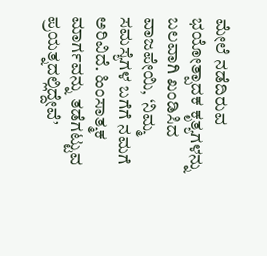ಮೇಲೆ ನಡೆದಿರುವ ಭಯೋತ್ಪಾದಕ ಕೃತ್ಯಗಳನ್ನು ಬಲವಾಗಿ ಖಂಡಿಸಿದ ವಾಜಪೇಯಿ, ‘ನಿಮ್ಮ ಸಮಸ್ಯೆಗಳ ಬಗೆಗೆ ನಮಗೆ ಅರಿವಿದೆ. ಹಿಂಸಾತ್ಮಕ ಮಾರ್ಗವನ್ನು ತಡೆಗಟ್ಟುವ ಪ್ರಯತ್ನದಲ್ಲಿದ್ದೇವೆ’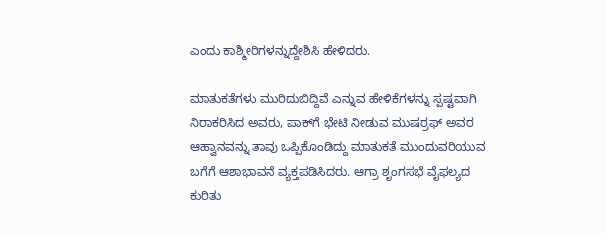ಎಂದು ಕಾಶ್ಮೀರಿಗಳನ್ನುದ್ದೇಶಿಸಿ ಹೇಳಿದರು.

ಮಾತುಕತೆಗಳು ಮುರಿದುಬಿದ್ದಿವೆ ಎನ್ನುವ ಹೇಳಿಕೆಗಳನ್ನು ಸ್ಪಷ್ಟವಾಗಿ ನಿರಾಕರಿಸಿದ ಅವರು, ಪಾಕ್‌ಗೆ ಭೇಟಿ ನೀಡುವ ಮುಷರ್ರಫ್‌ ಅವರ ಆಹ್ವಾನವನ್ನು ತಾವು ಒಪ್ಪಿಕೊಂಡಿದ್ದು ಮಾತುಕತೆ ಮುಂದುವರಿಯುವ ಬಗೆಗೆ ಆಶಾಭಾವನೆ ವ್ಯಕ್ತಪಡಿಸಿದರು. ಆಗ್ರಾ ಶೃಂಗಸಭೆ ವೈಫಲ್ಯದ ಕುರಿತು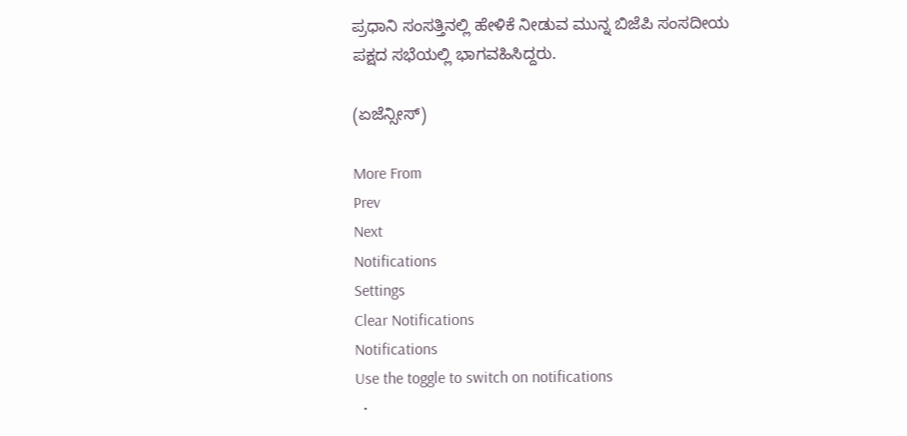ಪ್ರಧಾನಿ ಸಂಸತ್ತಿನಲ್ಲಿ ಹೇಳಿಕೆ ನೀಡುವ ಮುನ್ನ ಬಿಜೆಪಿ ಸಂಸದೀಯ ಪಕ್ಷದ ಸಭೆಯಲ್ಲಿ ಭಾಗವಹಿಸಿದ್ದರು.

(ಏಜೆನ್ಸೀಸ್‌)

More From
Prev
Next
Notifications
Settings
Clear Notifications
Notifications
Use the toggle to switch on notifications
  •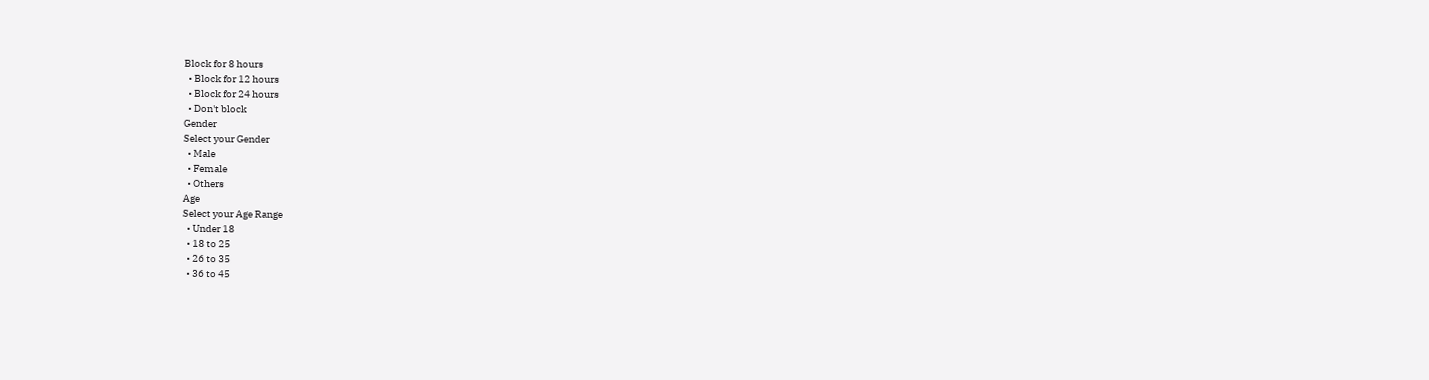Block for 8 hours
  • Block for 12 hours
  • Block for 24 hours
  • Don't block
Gender
Select your Gender
  • Male
  • Female
  • Others
Age
Select your Age Range
  • Under 18
  • 18 to 25
  • 26 to 35
  • 36 to 45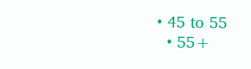• 45 to 55
  • 55+